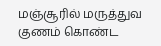மஞ்சூரில் மருத்துவ குணம் கொண்ட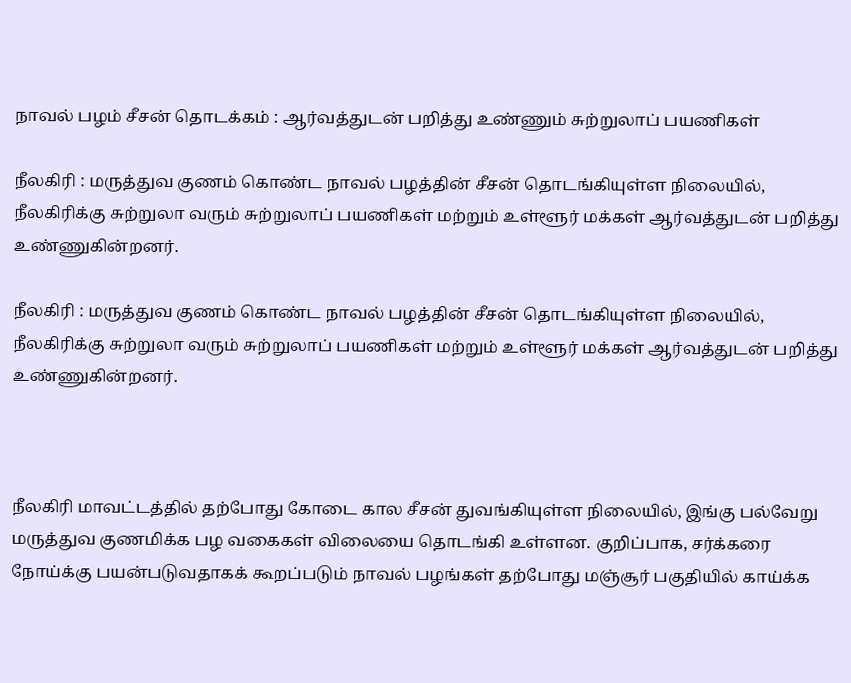நாவல் பழம் சீசன் தொடக்கம் : ஆர்வத்துடன் பறித்து உண்ணும் சுற்றுலாப் பயணிகள்

நீலகிரி : மருத்துவ குணம் கொண்ட நாவல் பழத்தின் சீசன் தொடங்கியுள்ள நிலையில், நீலகிரிக்கு சுற்றுலா வரும் சுற்றுலாப் பயணிகள் மற்றும் உள்ளூர் மக்கள் ஆர்வத்துடன் பறித்து உண்ணுகின்றனர்.

நீலகிரி : மருத்துவ குணம் கொண்ட நாவல் பழத்தின் சீசன் தொடங்கியுள்ள நிலையில், நீலகிரிக்கு சுற்றுலா வரும் சுற்றுலாப் பயணிகள் மற்றும் உள்ளூர் மக்கள் ஆர்வத்துடன் பறித்து உண்ணுகின்றனர்.



நீலகிரி மாவட்டத்தில் தற்போது கோடை கால சீசன் துவங்கியுள்ள நிலையில், இங்கு பல்வேறு மருத்துவ குணமிக்க பழ வகைகள் விலையை தொடங்கி உள்ளன. குறிப்பாக, சர்க்கரை நோய்க்கு பயன்படுவதாகக் கூறப்படும் நாவல் பழங்கள் தற்போது மஞ்சூர் பகுதியில் காய்க்க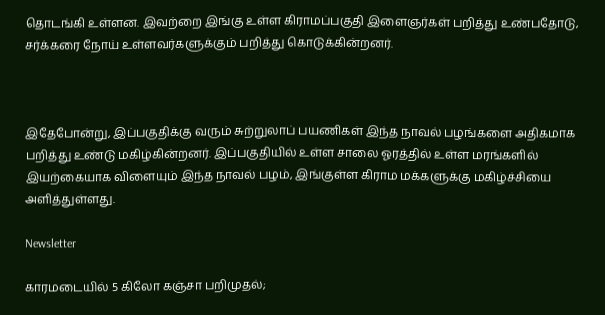தொடங்கி உள்ளன. இவற்றை இங்கு உள்ள கிராமப்பகுதி இளைஞர்கள் பறித்து உண்பதோடு, சர்க்கரை நோய் உள்ளவர்களுக்கும் பறித்து கொடுக்கின்றனர்.



இதேபோன்று, இப்பகுதிக்கு வரும் சுற்றுலாப் பயணிகள் இந்த நாவல் பழங்களை அதிகமாக பறித்து உண்டு மகிழ்கின்றனர். இப்பகுதியில் உள்ள சாலை ஓரத்தில் உள்ள மரங்களில் இயற்கையாக விளையும் இந்த நாவல் பழம், இங்குள்ள கிராம மக்களுக்கு மகிழ்ச்சியை அளித்துள்ளது.

Newsletter

காரமடையில் 5 கிலோ கஞ்சா பறிமுதல்;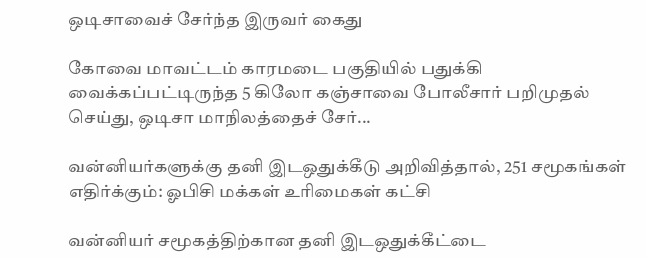ஒடிசாவைச் சேர்ந்த இருவர் கைது

கோவை மாவட்டம் காரமடை பகுதியில் பதுக்கி வைக்கப்பட்டிருந்த 5 கிலோ கஞ்சாவை போலீசார் பறிமுதல் செய்து, ஒடிசா மாநிலத்தைச் சேர்...

வன்னியர்களுக்கு தனி இடஒதுக்கீடு அறிவித்தால், 251 சமூகங்கள் எதிர்க்கும்: ஓபிசி மக்கள் உரிமைகள் கட்சி

வன்னியர் சமூகத்திற்கான தனி இடஒதுக்கீட்டை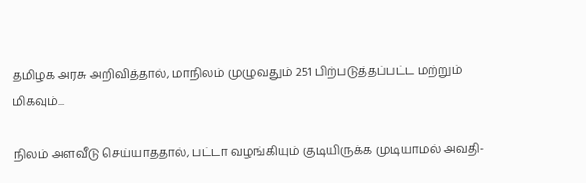தமிழக அரசு அறிவித்தால், மாநிலம் முழுவதும் 251 பிற்படுத்தப்பட்ட மற்றும் மிகவும்...

நிலம் அளவீடு செய்யாததால், பட்டா வழங்கியும் குடியிருக்க முடியாமல் அவதி-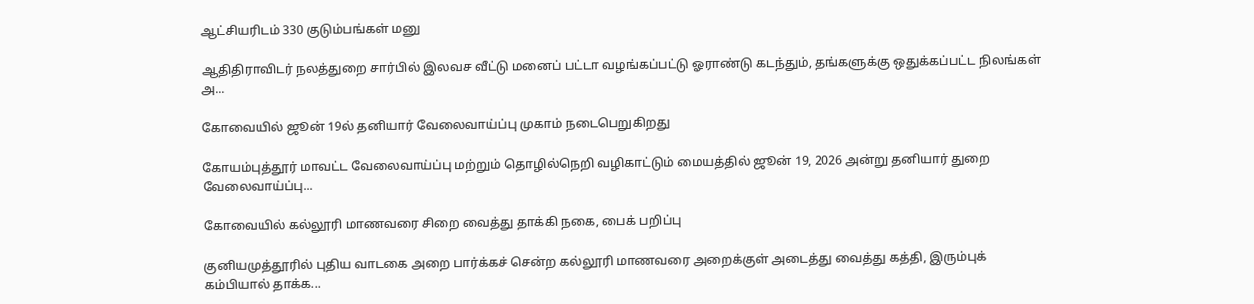ஆட்சியரிடம் 330 குடும்பங்கள் மனு

ஆதிதிராவிடர் நலத்துறை சார்பில் இலவச வீட்டு மனைப் பட்டா வழங்கப்பட்டு ஓராண்டு கடந்தும், தங்களுக்கு ஒதுக்கப்பட்ட நிலங்கள் அ...

கோவையில் ஜூன் 19ல் தனியார் வேலைவாய்ப்பு முகாம் நடைபெறுகிறது

கோயம்புத்தூர் மாவட்ட வேலைவாய்ப்பு மற்றும் தொழில்நெறி வழிகாட்டும் மையத்தில் ஜூன் 19, 2026 அன்று தனியார் துறை வேலைவாய்ப்பு...

கோவையில் கல்லூரி மாணவரை சிறை வைத்து தாக்கி நகை, பைக் பறிப்பு

குனியமுத்தூரில் புதிய வாடகை அறை பார்க்கச் சென்ற கல்லூரி மாணவரை அறைக்குள் அடைத்து வைத்து கத்தி, இரும்புக் கம்பியால் தாக்க...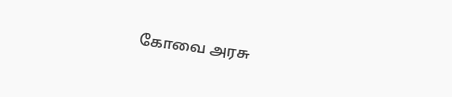கோவை அரசு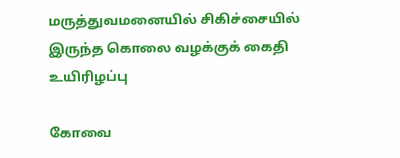மருத்துவமனையில் சிகிச்சையில் இருந்த கொலை வழக்குக் கைதி உயிரிழப்பு

கோவை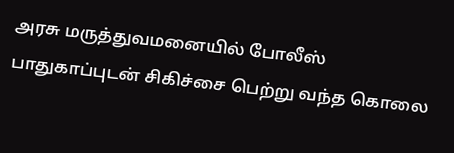அரசு மருத்துவமனையில் போலீஸ் பாதுகாப்புடன் சிகிச்சை பெற்று வந்த கொலை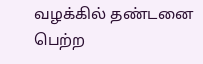வழக்கில் தண்டனை பெற்ற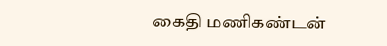கைதி மணிகண்டன்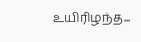உயிரிழந்த...